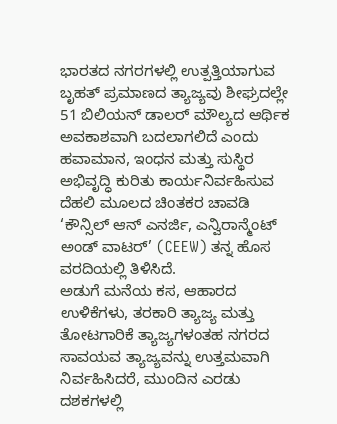ಭಾರತದ ನಗರಗಳಲ್ಲಿ ಉತ್ಪತ್ತಿಯಾಗುವ ಬೃಹತ್ ಪ್ರಮಾಣದ ತ್ಯಾಜ್ಯವು ಶೀಘ್ರದಲ್ಲೇ 51 ಬಿಲಿಯನ್ ಡಾಲರ್ ಮೌಲ್ಯದ ಆರ್ಥಿಕ ಅವಕಾಶವಾಗಿ ಬದಲಾಗಲಿದೆ ಎಂದು ಹವಾಮಾನ, ಇಂಧನ ಮತ್ತು ಸುಸ್ಥಿರ ಅಭಿವೃದ್ಧಿ ಕುರಿತು ಕಾರ್ಯನಿರ್ವಹಿಸುವ ದೆಹಲಿ ಮೂಲದ ಚಿಂತಕರ ಚಾವಡಿ ‘ಕೌನ್ಸಿಲ್ ಆನ್ ಎನರ್ಜಿ, ಎನ್ವಿರಾನ್ಮೆಂಟ್ ಅಂಡ್ ವಾಟರ್’ (CEEW) ತನ್ನ ಹೊಸ ವರದಿಯಲ್ಲಿ ತಿಳಿಸಿದೆ.
ಅಡುಗೆ ಮನೆಯ ಕಸ, ಆಹಾರದ ಉಳಿಕೆಗಳು, ತರಕಾರಿ ತ್ಯಾಜ್ಯ ಮತ್ತು ತೋಟಗಾರಿಕೆ ತ್ಯಾಜ್ಯಗಳಂತಹ ನಗರದ ಸಾವಯವ ತ್ಯಾಜ್ಯವನ್ನು ಉತ್ತಮವಾಗಿ ನಿರ್ವಹಿಸಿದರೆ, ಮುಂದಿನ ಎರಡು ದಶಕಗಳಲ್ಲಿ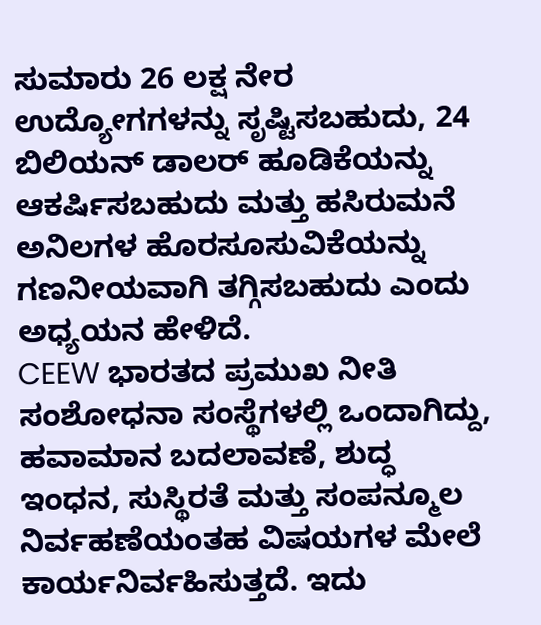ಸುಮಾರು 26 ಲಕ್ಷ ನೇರ ಉದ್ಯೋಗಗಳನ್ನು ಸೃಷ್ಟಿಸಬಹುದು, 24 ಬಿಲಿಯನ್ ಡಾಲರ್ ಹೂಡಿಕೆಯನ್ನು ಆಕರ್ಷಿಸಬಹುದು ಮತ್ತು ಹಸಿರುಮನೆ ಅನಿಲಗಳ ಹೊರಸೂಸುವಿಕೆಯನ್ನು ಗಣನೀಯವಾಗಿ ತಗ್ಗಿಸಬಹುದು ಎಂದು ಅಧ್ಯಯನ ಹೇಳಿದೆ.
CEEW ಭಾರತದ ಪ್ರಮುಖ ನೀತಿ ಸಂಶೋಧನಾ ಸಂಸ್ಥೆಗಳಲ್ಲಿ ಒಂದಾಗಿದ್ದು, ಹವಾಮಾನ ಬದಲಾವಣೆ, ಶುದ್ಧ ಇಂಧನ, ಸುಸ್ಥಿರತೆ ಮತ್ತು ಸಂಪನ್ಮೂಲ ನಿರ್ವಹಣೆಯಂತಹ ವಿಷಯಗಳ ಮೇಲೆ ಕಾರ್ಯನಿರ್ವಹಿಸುತ್ತದೆ. ಇದು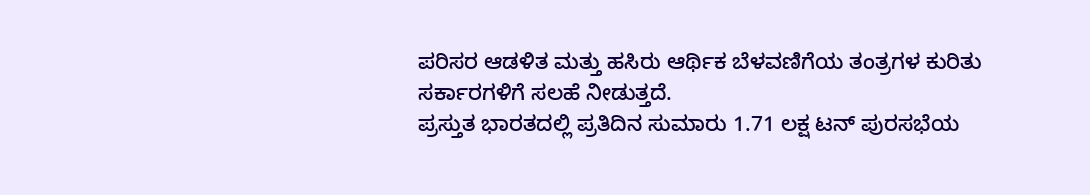ಪರಿಸರ ಆಡಳಿತ ಮತ್ತು ಹಸಿರು ಆರ್ಥಿಕ ಬೆಳವಣಿಗೆಯ ತಂತ್ರಗಳ ಕುರಿತು ಸರ್ಕಾರಗಳಿಗೆ ಸಲಹೆ ನೀಡುತ್ತದೆ.
ಪ್ರಸ್ತುತ ಭಾರತದಲ್ಲಿ ಪ್ರತಿದಿನ ಸುಮಾರು 1.71 ಲಕ್ಷ ಟನ್ ಪುರಸಭೆಯ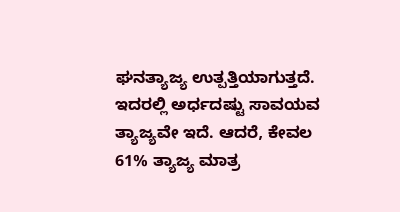ಘನತ್ಯಾಜ್ಯ ಉತ್ಪತ್ತಿಯಾಗುತ್ತದೆ. ಇದರಲ್ಲಿ ಅರ್ಧದಷ್ಟು ಸಾವಯವ ತ್ಯಾಜ್ಯವೇ ಇದೆ. ಆದರೆ, ಕೇವಲ 61% ತ್ಯಾಜ್ಯ ಮಾತ್ರ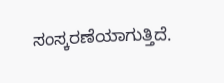ಸಂಸ್ಕರಣೆಯಾಗುತ್ತಿದೆ.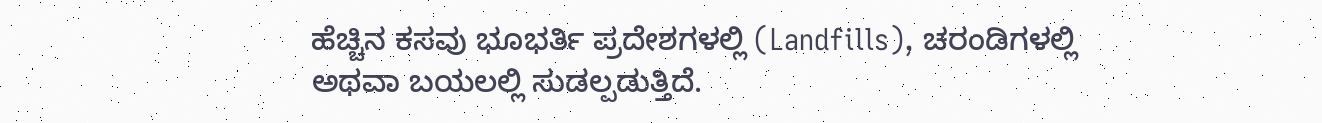ಹೆಚ್ಚಿನ ಕಸವು ಭೂಭರ್ತಿ ಪ್ರದೇಶಗಳಲ್ಲಿ (Landfills), ಚರಂಡಿಗಳಲ್ಲಿ ಅಥವಾ ಬಯಲಲ್ಲಿ ಸುಡಲ್ಪಡುತ್ತಿದೆ.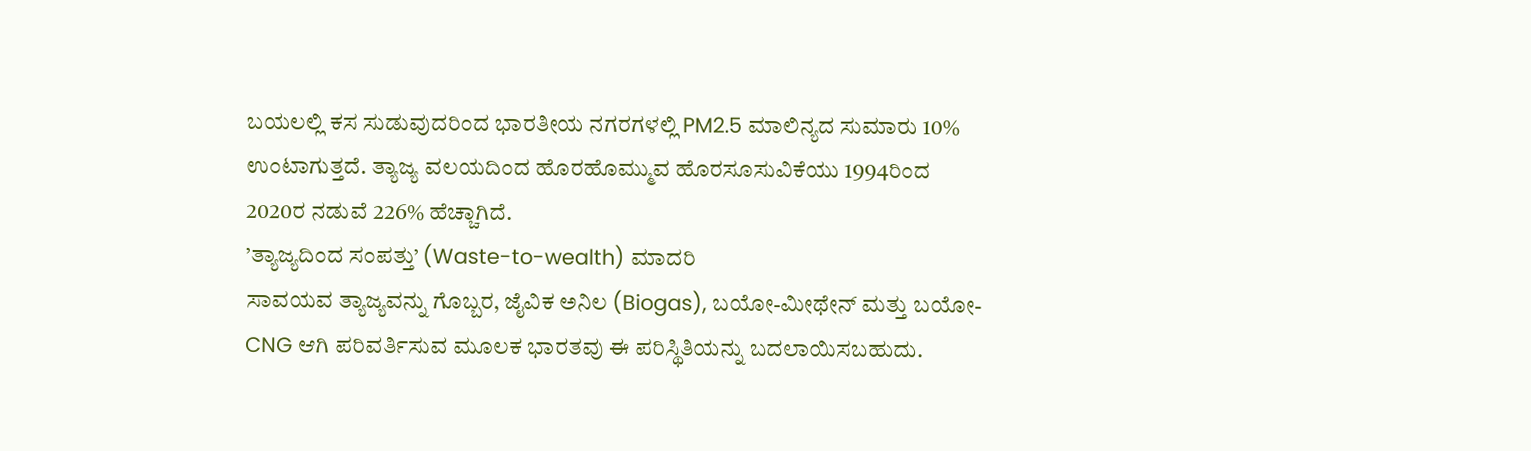ಬಯಲಲ್ಲಿ ಕಸ ಸುಡುವುದರಿಂದ ಭಾರತೀಯ ನಗರಗಳಲ್ಲಿ PM2.5 ಮಾಲಿನ್ಯದ ಸುಮಾರು 10% ಉಂಟಾಗುತ್ತದೆ. ತ್ಯಾಜ್ಯ ವಲಯದಿಂದ ಹೊರಹೊಮ್ಮುವ ಹೊರಸೂಸುವಿಕೆಯು 1994ರಿಂದ 2020ರ ನಡುವೆ 226% ಹೆಚ್ಚಾಗಿದೆ.
’ತ್ಯಾಜ್ಯದಿಂದ ಸಂಪತ್ತು’ (Waste-to-wealth) ಮಾದರಿ
ಸಾವಯವ ತ್ಯಾಜ್ಯವನ್ನು ಗೊಬ್ಬರ, ಜೈವಿಕ ಅನಿಲ (Biogas), ಬಯೋ-ಮೀಥೇನ್ ಮತ್ತು ಬಯೋ-CNG ಆಗಿ ಪರಿವರ್ತಿಸುವ ಮೂಲಕ ಭಾರತವು ಈ ಪರಿಸ್ಥಿತಿಯನ್ನು ಬದಲಾಯಿಸಬಹುದು.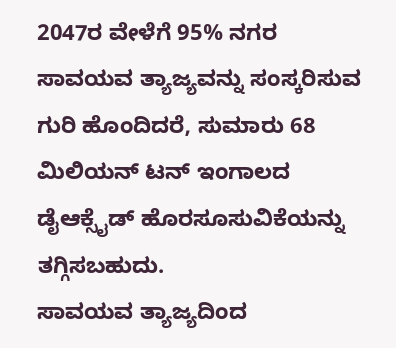2047ರ ವೇಳೆಗೆ 95% ನಗರ ಸಾವಯವ ತ್ಯಾಜ್ಯವನ್ನು ಸಂಸ್ಕರಿಸುವ ಗುರಿ ಹೊಂದಿದರೆ, ಸುಮಾರು 68 ಮಿಲಿಯನ್ ಟನ್ ಇಂಗಾಲದ ಡೈಆಕ್ಸೈಡ್ ಹೊರಸೂಸುವಿಕೆಯನ್ನು ತಗ್ಗಿಸಬಹುದು.
ಸಾವಯವ ತ್ಯಾಜ್ಯದಿಂದ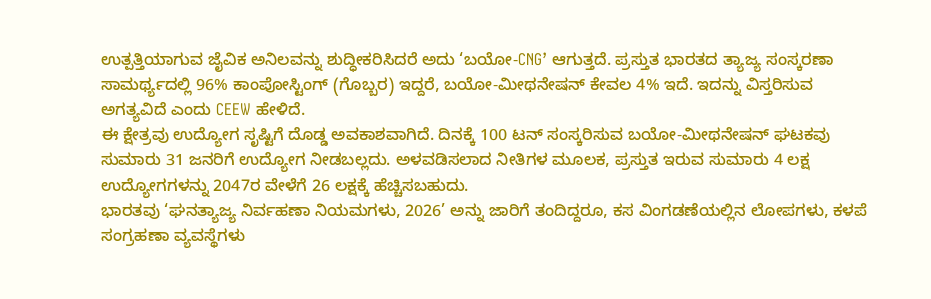ಉತ್ಪತ್ತಿಯಾಗುವ ಜೈವಿಕ ಅನಿಲವನ್ನು ಶುದ್ಧೀಕರಿಸಿದರೆ ಅದು ‘ಬಯೋ-CNG’ ಆಗುತ್ತದೆ. ಪ್ರಸ್ತುತ ಭಾರತದ ತ್ಯಾಜ್ಯ ಸಂಸ್ಕರಣಾ ಸಾಮರ್ಥ್ಯದಲ್ಲಿ 96% ಕಾಂಪೋಸ್ಟಿಂಗ್ (ಗೊಬ್ಬರ) ಇದ್ದರೆ, ಬಯೋ-ಮೀಥನೇಷನ್ ಕೇವಲ 4% ಇದೆ. ಇದನ್ನು ವಿಸ್ತರಿಸುವ ಅಗತ್ಯವಿದೆ ಎಂದು CEEW ಹೇಳಿದೆ.
ಈ ಕ್ಷೇತ್ರವು ಉದ್ಯೋಗ ಸೃಷ್ಟಿಗೆ ದೊಡ್ಡ ಅವಕಾಶವಾಗಿದೆ. ದಿನಕ್ಕೆ 100 ಟನ್ ಸಂಸ್ಕರಿಸುವ ಬಯೋ-ಮೀಥನೇಷನ್ ಘಟಕವು ಸುಮಾರು 31 ಜನರಿಗೆ ಉದ್ಯೋಗ ನೀಡಬಲ್ಲದು. ಅಳವಡಿಸಲಾದ ನೀತಿಗಳ ಮೂಲಕ, ಪ್ರಸ್ತುತ ಇರುವ ಸುಮಾರು 4 ಲಕ್ಷ ಉದ್ಯೋಗಗಳನ್ನು 2047ರ ವೇಳೆಗೆ 26 ಲಕ್ಷಕ್ಕೆ ಹೆಚ್ಚಿಸಬಹುದು.
ಭಾರತವು ‘ಘನತ್ಯಾಜ್ಯ ನಿರ್ವಹಣಾ ನಿಯಮಗಳು, 2026’ ಅನ್ನು ಜಾರಿಗೆ ತಂದಿದ್ದರೂ, ಕಸ ವಿಂಗಡಣೆಯಲ್ಲಿನ ಲೋಪಗಳು, ಕಳಪೆ ಸಂಗ್ರಹಣಾ ವ್ಯವಸ್ಥೆಗಳು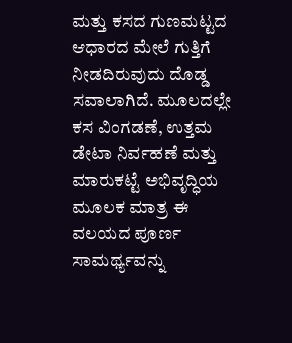ಮತ್ತು ಕಸದ ಗುಣಮಟ್ಟದ ಆಧಾರದ ಮೇಲೆ ಗುತ್ತಿಗೆ ನೀಡದಿರುವುದು ದೊಡ್ಡ ಸವಾಲಾಗಿದೆ. ಮೂಲದಲ್ಲೇ ಕಸ ವಿಂಗಡಣೆ, ಉತ್ತಮ ಡೇಟಾ ನಿರ್ವಹಣೆ ಮತ್ತು ಮಾರುಕಟ್ಟೆ ಅಭಿವೃದ್ಧಿಯ ಮೂಲಕ ಮಾತ್ರ ಈ ವಲಯದ ಪೂರ್ಣ ಸಾಮರ್ಥ್ಯವನ್ನು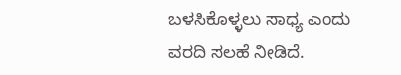ಬಳಸಿಕೊಳ್ಳಲು ಸಾಧ್ಯ ಎಂದು ವರದಿ ಸಲಹೆ ನೀಡಿದೆ.